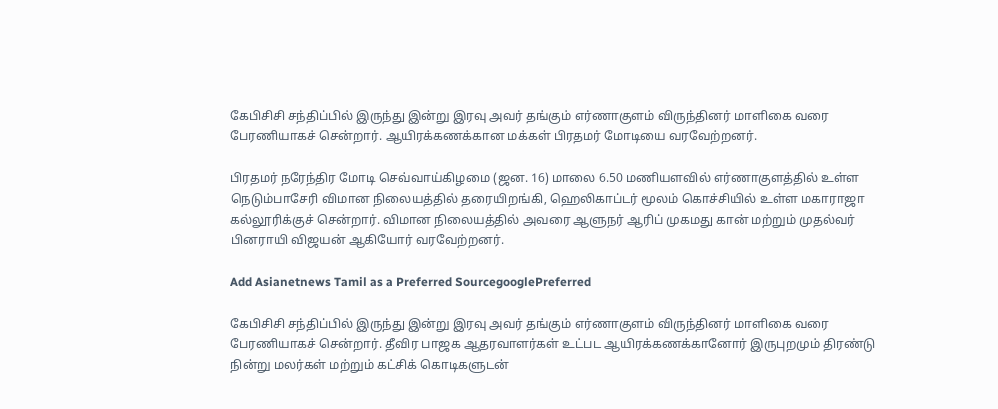கேபிசிசி சந்திப்பில் இருந்து இன்று இரவு அவர் தங்கும் எர்ணாகுளம் விருந்தினர் மாளிகை வரை பேரணியாகச் சென்றார். ஆயிரக்கணக்கான மக்கள் பிரதமர் மோடியை வரவேற்றனர்.

பிரதமர் நரேந்திர மோடி செவ்வாய்கிழமை (ஜன. 16) மாலை 6.50 மணியளவில் எர்ணாகுளத்தில் உள்ள நெடும்பாசேரி விமான நிலையத்தில் தரையிறங்கி, ஹெலிகாப்டர் மூலம் கொச்சியில் உள்ள மகாராஜா கல்லூரிக்குச் சென்றார். விமான நிலையத்தில் அவரை ஆளுநர் ஆரிப் முகமது கான் மற்றும் முதல்வர் பினராயி விஜயன் ஆகியோர் வரவேற்றனர்.

Add Asianetnews Tamil as a Preferred SourcegooglePreferred

கேபிசிசி சந்திப்பில் இருந்து இன்று இரவு அவர் தங்கும் எர்ணாகுளம் விருந்தினர் மாளிகை வரை பேரணியாகச் சென்றார். தீவிர பாஜக ஆதரவாளர்கள் உட்பட ஆயிரக்கணக்கானோர் இருபுறமும் திரண்டு நின்று மலர்கள் மற்றும் கட்சிக் கொடிகளுடன்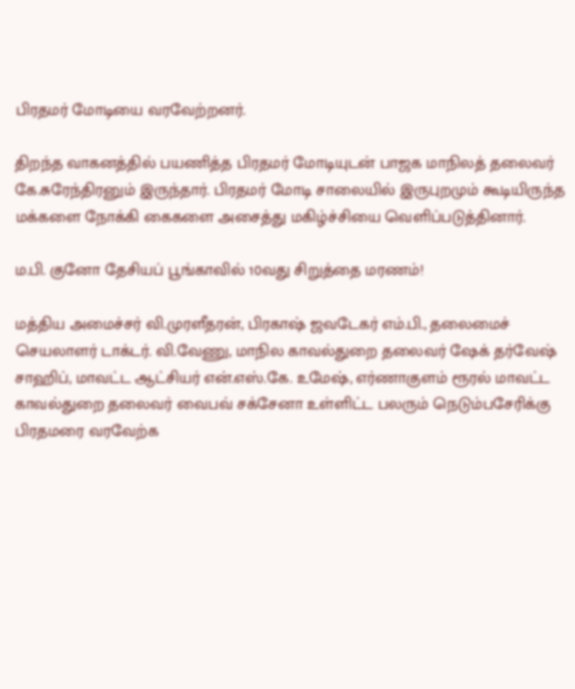பிரதமர் மோடியை வரவேற்றனர்.

திறந்த வாகனத்தில் பயணித்த பிரதமர் மோடியுடன் பாஜக மாநிலத் தலைவர் கே.சுரேந்திரனும் இருந்தார். பிரதமர் மோடி சாலையில் இருபுறமும் கூடியிருந்த மக்களை நோக்கி கைகளை அசைத்து மகிழ்ச்சியை வெளிப்படுத்தினார்.

ம.பி. குனோ தேசியப் பூங்காவில் 10வது சிறுத்தை மரணம்!

மத்திய அமைச்சர் வி.முரளீதரன், பிரகாஷ் ஜவடேகர் எம்.பி., தலைமைச் செயலாளர் டாக்டர். வி.வேணு, மாநில காவல்துறை தலைவர் ஷேக் தர்வேஷ் சாஹிப், மாவட்ட ஆட்சியர் என்.எஸ்.கே. உமேஷ், எர்ணாகுளம் ரூரல் மாவட்ட காவல்துறை தலைவர் வைபவ் சக்சேனா உள்ளிட்ட பலரும் நெடும்பசேரிக்கு பிரதமரை வரவேற்க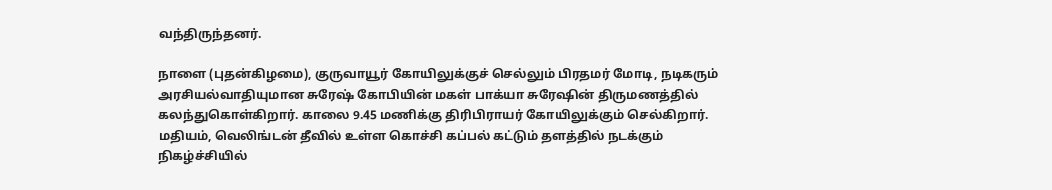வந்திருந்தனர்.

நாளை (புதன்கிழமை), குருவாயூர் கோயிலுக்குச் செல்லும் பிரதமர் மோடி, நடிகரும் அரசியல்வாதியுமான சுரேஷ் கோபியின் மகள் பாக்யா சுரேஷின் திருமணத்தில் கலந்துகொள்கிறார். காலை 9.45 மணிக்கு திரிபிராயர் கோயிலுக்கும் செல்கிறார். மதியம், வெலிங்டன் தீவில் உள்ள கொச்சி கப்பல் கட்டும் தளத்தில் நடக்கும் நிகழ்ச்சியில்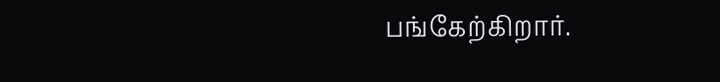பங்கேற்கிறார்.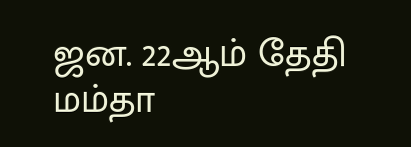ஜன. 22ஆம் தேதி மம்தா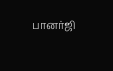பானர்ஜி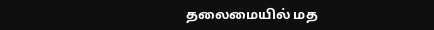தலைமையில் மத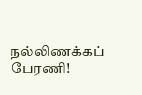நல்லிணக்கப் பேரணி!